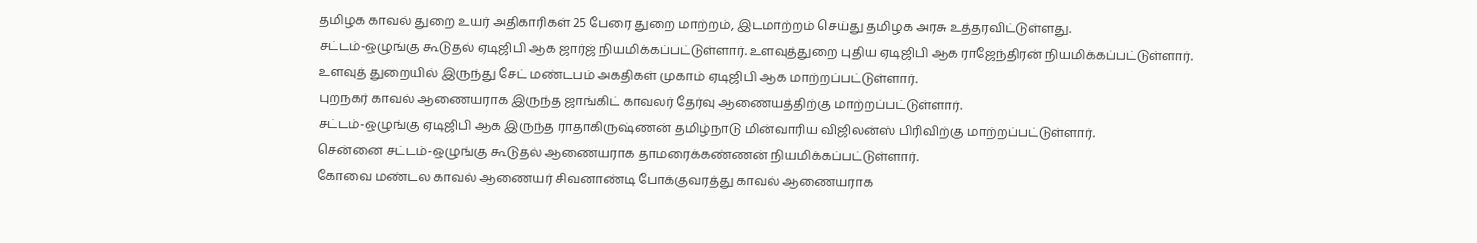தமிழக காவல் துறை உயர் அதிகாரிகள் 25 பேரை துறை மாற்றம், இடமாற்றம் செய்து தமிழக அரசு உத்தரவிட்டுள்ளது.
சட்டம்-ஒழுங்கு கூடுதல் ஏடிஜிபி ஆக ஜார்ஜ் நியமிக்கப்பட்டுள்ளார். உளவுத்துறை புதிய ஏடிஜிபி ஆக ராஜேந்திரன் நியமிக்கப்பட்டுள்ளார்.
உளவுத் துறையில் இருந்து சேட் மண்டபம் அகதிகள் முகாம் ஏடிஜிபி ஆக மாற்றப்பட்டுள்ளார்.
புறநகர் காவல் ஆணையராக இருந்த ஜாங்கிட் காவலர் தேர்வு ஆணையத்திற்கு மாற்றப்பட்டுள்ளார்.
சட்டம்-ஒழுங்கு ஏடிஜிபி ஆக இருந்த ராதாகிருஷ்ணன் தமிழ்நாடு மின்வாரிய விஜிலன்ஸ் பிரிவிற்கு மாற்றப்பட்டுள்ளார்.
சென்னை சட்டம்-ஒழுங்கு கூடுதல் ஆணையராக தாமரைக்கண்ணன் நியமிக்கப்பட்டுள்ளார்.
கோவை மண்டல காவல் ஆணையர் சிவனாண்டி போக்குவரத்து காவல் ஆணையராக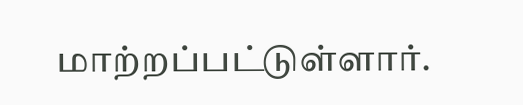மாற்றப்பட்டுள்ளார்.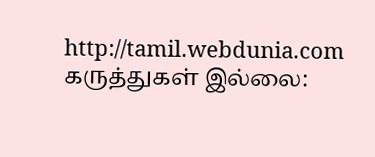http://tamil.webdunia.com
கருத்துகள் இல்லை: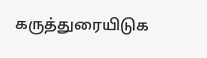கருத்துரையிடுக